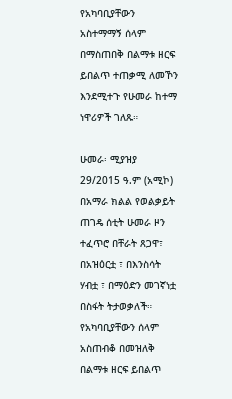የአካባቢያቸውን አስተማማኝ ሰላም በማስጠበቅ በልማቱ ዘርፍ ይበልጥ ተጠቃሚ ለመኾን እንደሚተጉ የሁመራ ከተማ ነዋሪዎች ገለጹ።

ሁመራ፡ ሚያዝያ 29/2015 ዓ.ም (አሚኮ) በአማራ ክልል የወልቃይት ጠገዴ ሰቲት ሁመራ ዞን ተፈጥሮ በቸራት ጸጋዋ፣ በአዝዕርቷ ፣ በእንስሳት ሃብቷ ፣ በማዕድን መገኛነቷ በስፋት ትታወቃለች። የአካባቢያቸውን ሰላም አስጠብቆ በመዝለቅ በልማቱ ዘርፍ ይበልጥ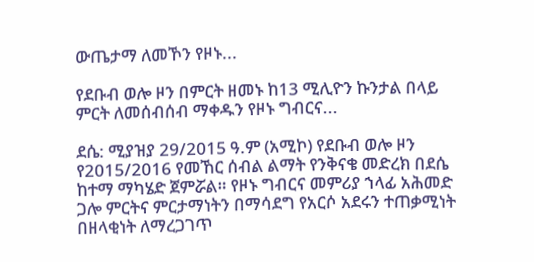ውጤታማ ለመኾን የዞኑ...

የደቡብ ወሎ ዞን በምርት ዘመኑ ከ13 ሚሊዮን ኩንታል በላይ ምርት ለመሰብሰብ ማቀዱን የዞኑ ግብርና...

ደሴ: ሚያዝያ 29/2015 ዓ.ም (አሚኮ) የደቡብ ወሎ ዞን የ2015/2016 የመኸር ሰብል ልማት የንቅናቄ መድረክ በደሴ ከተማ ማካሄድ ጀምሯል። የዞኑ ግብርና መምሪያ ኀላፊ አሕመድ ጋሎ ምርትና ምርታማነትን በማሳደግ የአርሶ አደሩን ተጠቃሚነት በዘላቂነት ለማረጋገጥ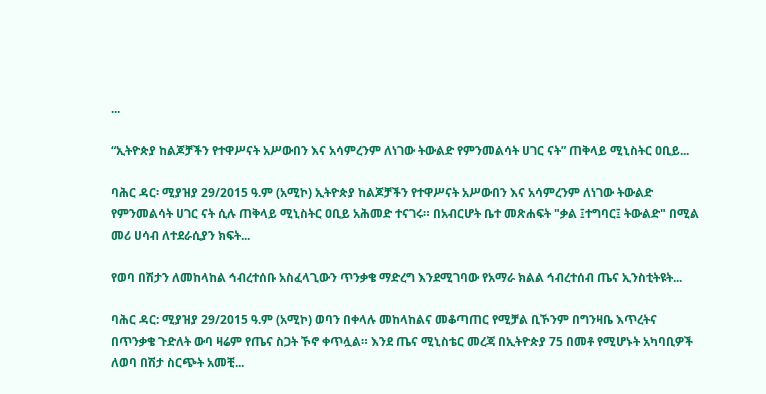...

“ኢትዮጵያ ከልጆቻችን የተዋሥናት አሥውበን እና አሳምረንም ለነገው ትውልድ የምንመልሳት ሀገር ናት” ጠቅላይ ሚኒስትር ዐቢይ...

ባሕር ዳር፡ ሚያዝያ 29/2015 ዓ.ም (አሚኮ) ኢትዮጵያ ከልጆቻችን የተዋሥናት አሥውበን እና አሳምረንም ለነገው ትውልድ የምንመልሳት ሀገር ናት ሲሉ ጠቅላይ ሚኒስትር ዐቢይ አሕመድ ተናገሩ። በአብርሆት ቤተ መጽሐፍት "ቃል ፤ተግባር፤ ትውልድ" በሚል መሪ ሀሳብ ለተደራሲያን ክፍት...

የወባ በሽታን ለመከላከል ኅብረተሰቡ አስፈላጊውን ጥንቃቄ ማድረግ እንደሚገባው የአማራ ክልል ኅብረተሰብ ጤና ኢንስቲትዩት...

ባሕር ዳር: ሚያዝያ 29/2015 ዓ.ም (አሚኮ) ወባን በቀላሉ መከላከልና መቆጣጠር የሚቻል ቢኾንም በግንዛቤ እጥረትና በጥንቃቄ ጉድለት ውባ ዛሬም የጤና ስጋት ኾኖ ቀጥሏል። እንደ ጤና ሚኒስቴር መረጃ በኢትዮጵያ 75 በመቶ የሚሆኑት አካባቢዎች ለወባ በሽታ ስርጭት አመቺ...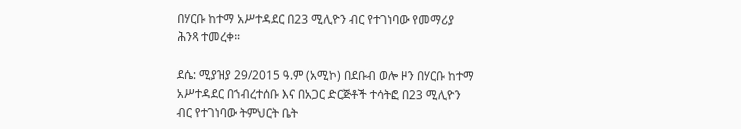በሃርቡ ከተማ አሥተዳደር በ23 ሚሊዮን ብር የተገነባው የመማሪያ ሕንጻ ተመረቀ።

ደሴ: ሚያዝያ 29/2015 ዓ.ም (አሚኮ) በደቡብ ወሎ ዞን በሃርቡ ከተማ አሥተዳደር በኀብረተሰቡ እና በአጋር ድርጅቶች ተሳትፎ በ23 ሚሊዮን ብር የተገነባው ትምህርት ቤት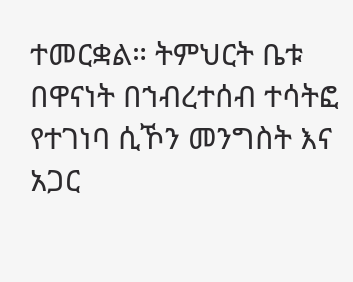ተመርቋል። ትምህርት ቤቱ በዋናነት በኀብረተሰብ ተሳትፎ የተገነባ ሲኾን መንግስት እና አጋር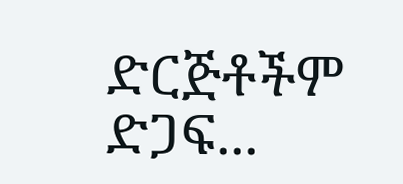ድርጅቶችም ድጋፍ...